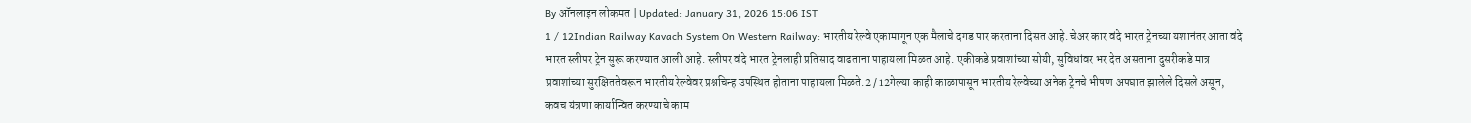By ऑनलाइन लोकमत | Updated: January 31, 2026 15:06 IST
1 / 12Indian Railway Kavach System On Western Railway: भारतीय रेल्वे एकामागून एक मैलाचे दगड पार करताना दिसत आहे. चेअर कार वंदे भारत ट्रेनच्या यशानंतर आता वंदे भारत स्लीपर ट्रेन सुरू करण्यात आली आहे. स्लीपर वंदे भारत ट्रेनलाही प्रतिसाद वाढताना पाहायला मिळत आहे. एकीकडे प्रवाशांच्या सोयी, सुविधांवर भर देत असताना दुसरीकडे मात्र प्रवाशांच्या सुरक्षिततेवरून भारतीय रेल्वेवर प्रश्नचिन्ह उपस्थित होताना पाहायला मिळते.2 / 12गेल्या काही काळापासून भारतीय रेल्वेच्या अनेक ट्रेनचे भीषण अपघात झालेले दिसले असून, कवच यंत्रणा कार्यान्वित करण्याचे काम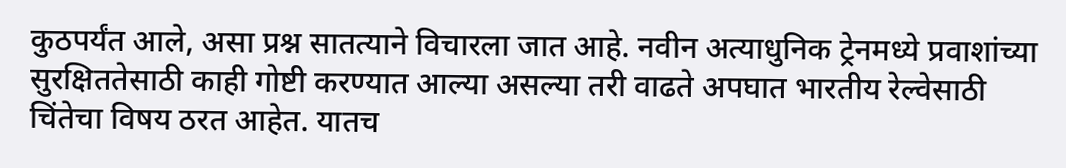कुठपर्यंत आले, असा प्रश्न सातत्याने विचारला जात आहे. नवीन अत्याधुनिक ट्रेनमध्ये प्रवाशांच्या सुरक्षिततेसाठी काही गोष्टी करण्यात आल्या असल्या तरी वाढते अपघात भारतीय रेल्वेसाठी चिंतेचा विषय ठरत आहेत. यातच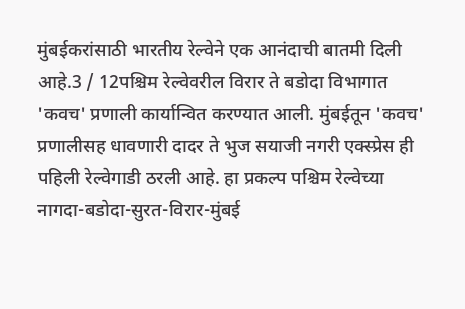मुंबईकरांसाठी भारतीय रेल्वेने एक आनंदाची बातमी दिली आहे.3 / 12पश्चिम रेल्वेवरील विरार ते बडोदा विभागात 'कवच' प्रणाली कार्यान्वित करण्यात आली. मुंबईतून 'कवच' प्रणालीसह धावणारी दादर ते भुज सयाजी नगरी एक्स्प्रेस ही पहिली रेल्वेगाडी ठरली आहे. हा प्रकल्प पश्चिम रेल्वेच्या नागदा-बडोदा-सुरत-विरार-मुंबई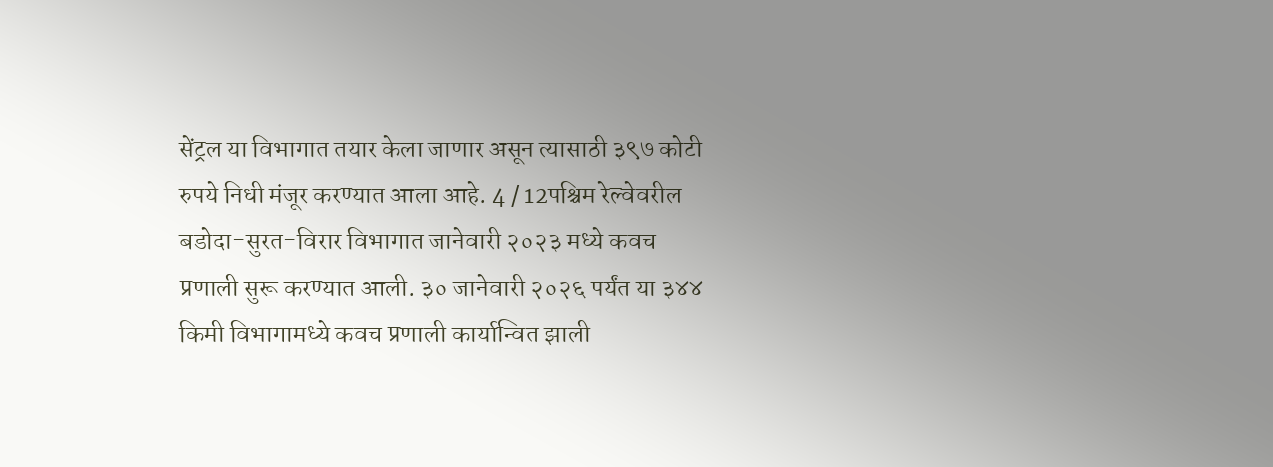सेंट्रल या विभागात तयार केला जाणार असून त्यासाठी ३९७ कोटी रुपये निधी मंजूर करण्यात आला आहे. 4 / 12पश्चिम रेल्वेवरील बडोदा-सुरत-विरार विभागात जानेवारी २०२३ मध्ये कवच प्रणाली सुरू करण्यात आली. ३० जानेवारी २०२६ पर्यंत या ३४४ किमी विभागामध्ये कवच प्रणाली कार्यान्वित झाली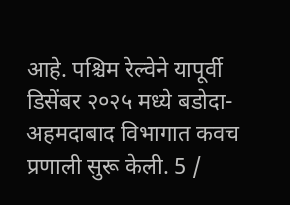आहे. पश्चिम रेल्वेने यापूर्वी डिसेंबर २०२५ मध्ये बडोदा-अहमदाबाद विभागात कवच प्रणाली सुरू केली. 5 /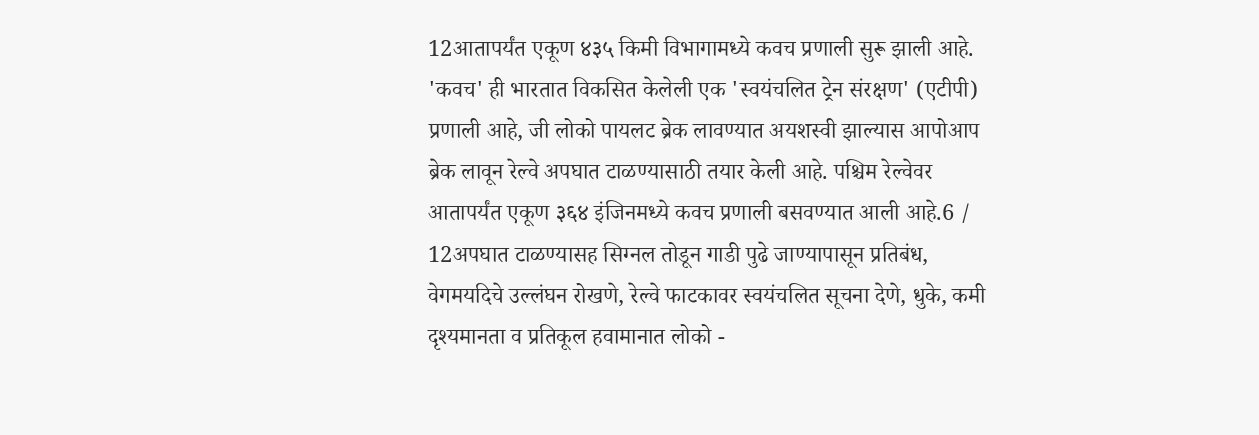12आतापर्यंत एकूण ४३५ किमी विभागामध्ये कवच प्रणाली सुरू झाली आहे. 'कवच' ही भारतात विकसित केलेली एक 'स्वयंचलित ट्रेन संरक्षण' (एटीपी) प्रणाली आहे, जी लोको पायलट ब्रेक लावण्यात अयशस्वी झाल्यास आपोआप ब्रेक लावून रेल्वे अपघात टाळण्यासाठी तयार केली आहे. पश्चिम रेल्वेवर आतापर्यंत एकूण ३६४ इंजिनमध्ये कवच प्रणाली बसवण्यात आली आहे.6 / 12अपघात टाळण्यासह सिग्नल तोडून गाडी पुढे जाण्यापासून प्रतिबंध, वेगमयदिचे उल्लंघन रोखणे, रेल्वे फाटकावर स्वयंचलित सूचना देणे, धुके, कमी दृश्यमानता व प्रतिकूल हवामानात लोको -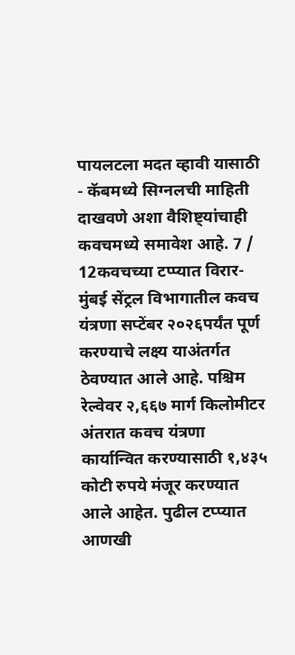पायलटला मदत व्हावी यासाठी - कॅबमध्ये सिग्नलची माहिती दाखवणे अशा वैशिष्ट्यांचाही कवचमध्ये समावेश आहे. 7 / 12कवचच्या टप्प्यात विरार-मुंबई सेंट्रल विभागातील कवच यंत्रणा सप्टेंबर २०२६पर्यंत पूर्ण करण्याचे लक्ष्य याअंतर्गत ठेवण्यात आले आहे. पश्चिम रेल्वेवर २,६६७ मार्ग किलोमीटर अंतरात कवच यंत्रणा कार्यान्वित करण्यासाठी १,४३५ कोटी रुपये मंजूर करण्यात आले आहेत. पुढील टप्प्यात आणखी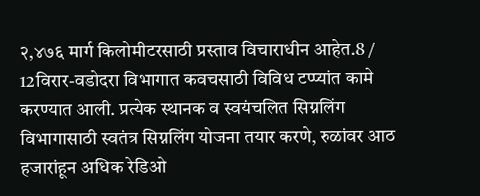२,४७६ मार्ग किलोमीटरसाठी प्रस्ताव विचाराधीन आहेत.8 / 12विरार-वडोदरा विभागात कवचसाठी विविध टप्प्यांत कामे करण्यात आली. प्रत्येक स्थानक व स्वयंचलित सिग्नलिंग विभागासाठी स्वतंत्र सिग्नलिंग योजना तयार करणे, रुळांवर आठ हजारांहून अधिक रेडिओ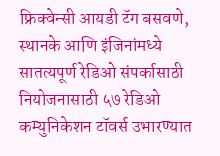फ्रिक्वेन्सी आयडी टॅग बसवणे, स्थानके आणि इंजिनांमध्ये सातत्यपूर्ण रेडिओ संपर्कासाठी नियोजनासाठी ५७ रेडिओ कम्युनिकेशन टॉवर्स उभारण्यात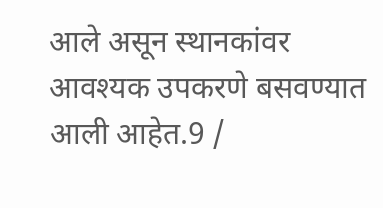आले असून स्थानकांवर आवश्यक उपकरणे बसवण्यात आली आहेत.9 /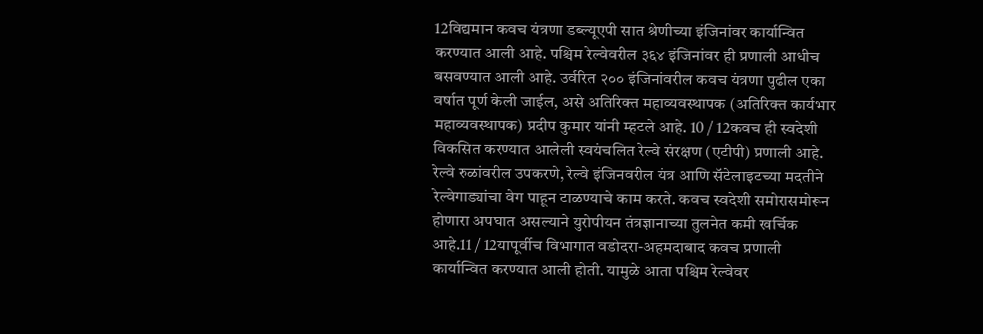12विद्यमान कवच यंत्रणा डब्ल्यूएपी सात श्रेणीच्या इंजिनांवर कार्यान्वित करण्यात आली आहे. पश्चिम रेल्वेवरील ३६४ इंजिनांवर ही प्रणाली आधीच बसवण्यात आली आहे. उर्वरित २०० इंजिनांवरील कवच यंत्रणा पुढील एका वर्षात पूर्ण केली जाईल, असे अतिरिक्त महाव्यवस्थापक (अतिरिक्त कार्यभार महाव्यवस्थापक) प्रदीप कुमार यांनी म्हटले आहे. 10 / 12कवच ही स्वदेशी विकसित करण्यात आलेली स्वयंचलित रेल्वे संरक्षण (एटीपी) प्रणाली आहे. रेल्वे रुळांवरील उपकरणे, रेल्वे इंजिनवरील यंत्र आणि सॅटेलाइटच्या मदतीने रेल्वेगाड्यांचा वेग पाहून टाळण्याचे काम करते. कवच स्वदेशी समोरासमोरून होणारा अपघात असल्याने युरोपीयन तंत्रज्ञानाच्या तुलनेत कमी खर्चिक आहे.11 / 12यापूर्वीच विभागात वडोदरा-अहमदाबाद कवच प्रणाली कार्यान्वित करण्यात आली होती. यामुळे आता पश्चिम रेल्वेवर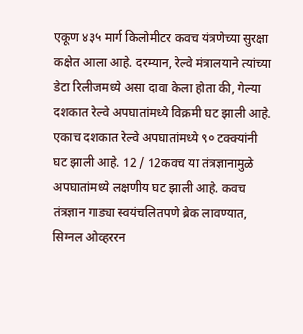एकूण ४३५ मार्ग किलोमीटर कवच यंत्रणेच्या सुरक्षा कक्षेत आला आहे. दरम्यान, रेल्वे मंत्रालयाने त्यांच्या डेटा रिलीजमध्ये असा दावा केला होता की, गेल्या दशकात रेल्वे अपघातांमध्ये विक्रमी घट झाली आहे. एकाच दशकात रेल्वे अपघातांमध्ये ९० टक्क्यांनी घट झाली आहे. 12 / 12कवच या तंत्रज्ञानामुळे अपघातांमध्ये लक्षणीय घट झाली आहे. कवच तंत्रज्ञान गाड्या स्वयंचलितपणे ब्रेक लावण्यात, सिग्नल ओव्हररन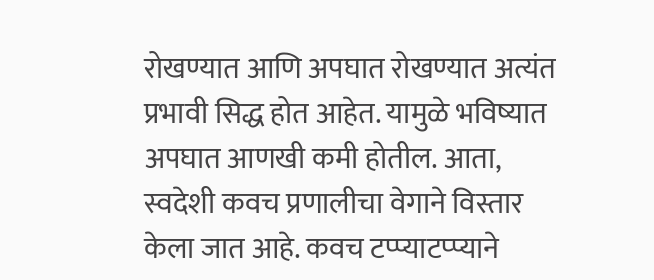रोखण्यात आणि अपघात रोखण्यात अत्यंत प्रभावी सिद्ध होत आहेत. यामुळे भविष्यात अपघात आणखी कमी होतील. आता, स्वदेशी कवच प्रणालीचा वेगाने विस्तार केला जात आहे. कवच टप्प्याटप्प्याने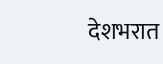देशभरात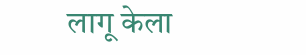लागू केला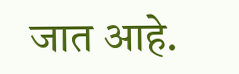जात आहे.